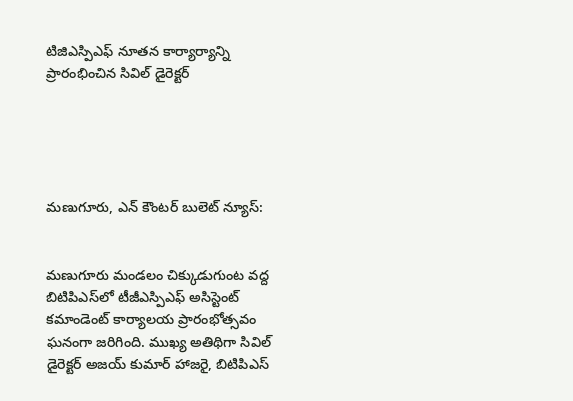టిజిఎస్పిఎఫ్ నూతన కార్యార్యాన్ని ప్రారంభించిన సివిల్ డైరెక్టర్





మణుగూరు, ఎన్ కౌంటర్ బులెట్ న్యూస్:


మణుగూరు మండలం చిక్కుడుగుంట వద్ద బిటిపిఎస్‌లో టీజీఎస్పిఎఫ్ అసిస్టెంట్ కమాండెంట్ కార్యాలయ ప్రారంభోత్సవం ఘనంగా జరిగింది. ముఖ్య అతిథిగా సివిల్ డైరెక్టర్ అజయ్ కుమార్ హాజరై, బిటిపిఎస్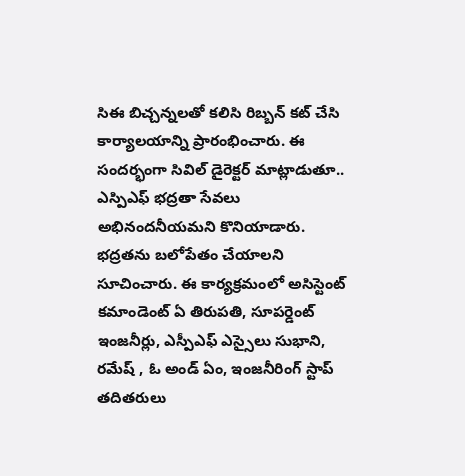సిఈ బిచ్చన్నలతో కలిసి రిబ్బన్ కట్ చేసి కార్యాలయాన్ని ప్రారంభించారు. ఈ సందర్భంగా సివిల్ డైరెక్టర్ మాట్లాడుతూ.. ఎస్పిఎఫ్ భద్రతా సేవలు అభినందనీయమని కొనియాడారు. భద్రతను బలోపేతం చేయాలని సూచించారు. ఈ కార్యక్రమంలో అసిస్టెంట్ కమాండెంట్ ఏ తిరుపతి, సూపర్డెంట్ ఇంజనీర్లు, ఎస్పీఎఫ్ ఎస్సైలు సుభాని, రమేష్ , ఓ అండ్ ఏం, ఇంజనీరింగ్ స్టాప్ తదితరులు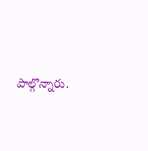పాల్గొన్నారు.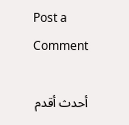Post a Comment

أحدث أقدم